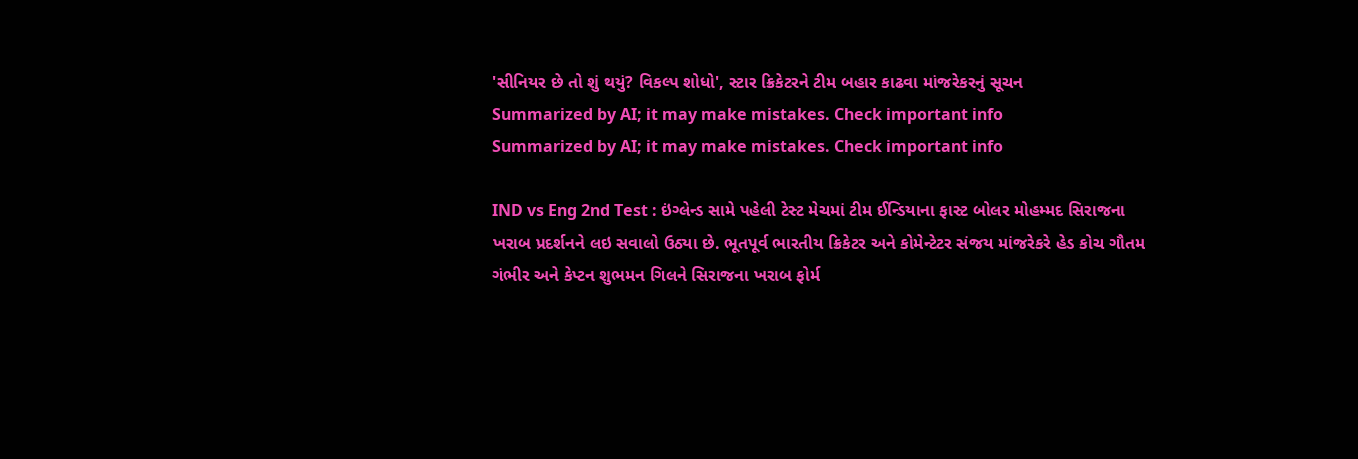'સીનિયર છે તો શું થયું? વિકલ્પ શોધો', સ્ટાર ક્રિકેટરને ટીમ બહાર કાઢવા માંજરેકરનું સૂચન
Summarized by AI; it may make mistakes. Check important info
Summarized by AI; it may make mistakes. Check important info

IND vs Eng 2nd Test : ઇંગ્લેન્ડ સામે પહેલી ટેસ્ટ મેચમાં ટીમ ઈન્ડિયાના ફાસ્ટ બોલર મોહમ્મદ સિરાજના ખરાબ પ્રદર્શનને લઇ સવાલો ઉઠ્યા છે. ભૂતપૂર્વ ભારતીય ક્રિકેટર અને કોમેન્ટેટર સંજય માંજરેકરે હેડ કોચ ગૌતમ ગંભીર અને કેપ્ટન શુભમન ગિલને સિરાજના ખરાબ ફોર્મ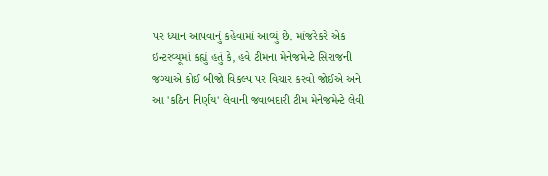પર ધ્યાન આપવાનું કહેવામાં આવ્યું છે. માંજરેકરે એક ઇન્ટરવ્યૂમાં કહ્યું હતું કે, હવે ટીમના મેનેજમેન્ટે સિરાજની જગ્યાએ કોઈ બીજો વિકલ્પ પર વિચાર કરવો જોઈએ અને આ 'કઠિન નિર્ણય' લેવાની જવાબદારી ટીમ મેનેજમેન્ટે લેવી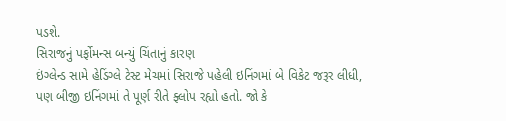પડશે.
સિરાજનું પર્ફોમન્સ બન્યું ચિંતાનું કારણ
ઇંગ્લેન્ડ સામે હેડિંગ્લે ટેસ્ટ મેચમાં સિરાજે પહેલી ઇનિંગમાં બે વિકેટ જરૂર લીધી, પણ બીજી ઇનિંગમાં તે પૂર્ણ રીતે ફ્લોપ રહ્યો હતો. જો કે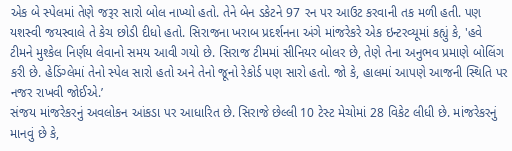એક બે સ્પેલમાં તેણે જરૂર સારો બોલ નાખ્યો હતો. તેને બેન ડકેટને 97 રન પર આઉટ કરવાની તક મળી હતી. પણ યશસ્વી જયસ્વાલે તે કેચ છોડી દીધો હતો. સિરાજના ખરાબ પ્રદર્શનના અંગે માંજરેકરે એક ઇન્ટરવ્યૂમાં કહ્યું કે, 'હવે ટીમને મુશ્કેલ નિર્ણય લેવાનો સમય આવી ગયો છે. સિરાજ ટીમમાં સીનિયર બોલર છે, તેણે તેના અનુભવ પ્રમાણે બોલિંગ કરી છે. હેડિંગ્લેમાં તેનો સ્પેલ સારો હતો અને તેનો જૂનો રેકોર્ડ પણ સારો હતો. જો કે, હાલમાં આપણે આજની સ્થિતિ પર નજર રાખવી જોઈએ.’
સંજય માંજરેકરનું અવલોકન આંકડા પર આધારિત છે. સિરાજે છેલ્લી 10 ટેસ્ટ મેચોમાં 28 વિકેટ લીધી છે. માંજરેકરનું માનવું છે કે,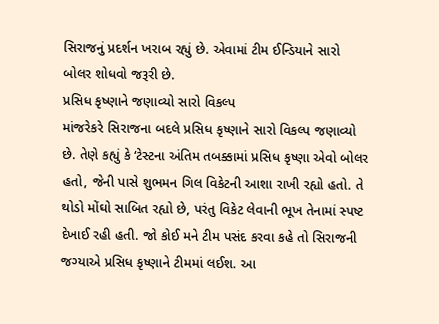સિરાજનું પ્રદર્શન ખરાબ રહ્યું છે. એવામાં ટીમ ઈન્ડિયાને સારો બોલર શોધવો જરૂરી છે.
પ્રસિધ કૃષ્ણાને જણાવ્યો સારો વિકલ્પ
માંજરેકરે સિરાજના બદલે પ્રસિધ કૃષ્ણાને સારો વિકલ્પ જણાવ્યો છે. તેણે કહ્યું કે ‘ટેસ્ટના અંતિમ તબક્કામાં પ્રસિધ કૃષ્ણા એવો બોલર હતો, જેની પાસે શુભમન ગિલ વિકેટની આશા રાખી રહ્યો હતો. તે થોડો મોંઘો સાબિત રહ્યો છે, પરંતુ વિકેટ લેવાની ભૂખ તેનામાં સ્પષ્ટ દેખાઈ રહી હતી. જો કોઈ મને ટીમ પસંદ કરવા કહે તો સિરાજની જગ્યાએ પ્રસિધ કૃષ્ણાને ટીમમાં લઈશ. આ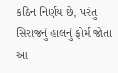કઠિન નિર્ણય છે, પરંતુ સિરાજનું હાલનું ફોર્મ જોતા આ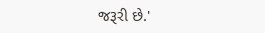જરૂરી છે.'